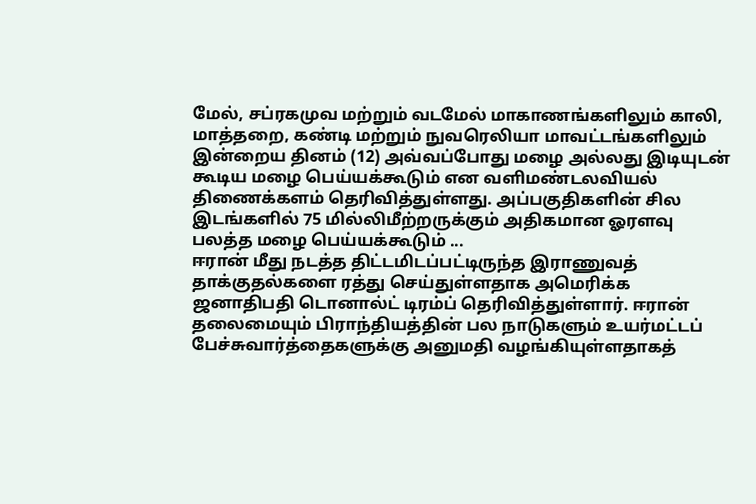மேல், சப்ரகமுவ மற்றும் வடமேல் மாகாணங்களிலும் காலி, மாத்தறை, கண்டி மற்றும் நுவரெலியா மாவட்டங்களிலும் இன்றைய தினம் (12) அவ்வப்போது மழை அல்லது இடியுடன் கூடிய மழை பெய்யக்கூடும் என வளிமண்டலவியல் திணைக்களம் தெரிவித்துள்ளது. அப்பகுதிகளின் சில இடங்களில் 75 மில்லிமீற்றருக்கும் அதிகமான ஓரளவு பலத்த மழை பெய்யக்கூடும் ...
ஈரான் மீது நடத்த திட்டமிடப்பட்டிருந்த இராணுவத் தாக்குதல்களை ரத்து செய்துள்ளதாக அமெரிக்க ஜனாதிபதி டொனால்ட் டிரம்ப் தெரிவித்துள்ளார். ஈரான் தலைமையும் பிராந்தியத்தின் பல நாடுகளும் உயர்மட்டப் பேச்சுவார்த்தைகளுக்கு அனுமதி வழங்கியுள்ளதாகத்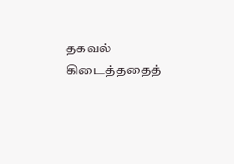தகவல் கிடைத்ததைத்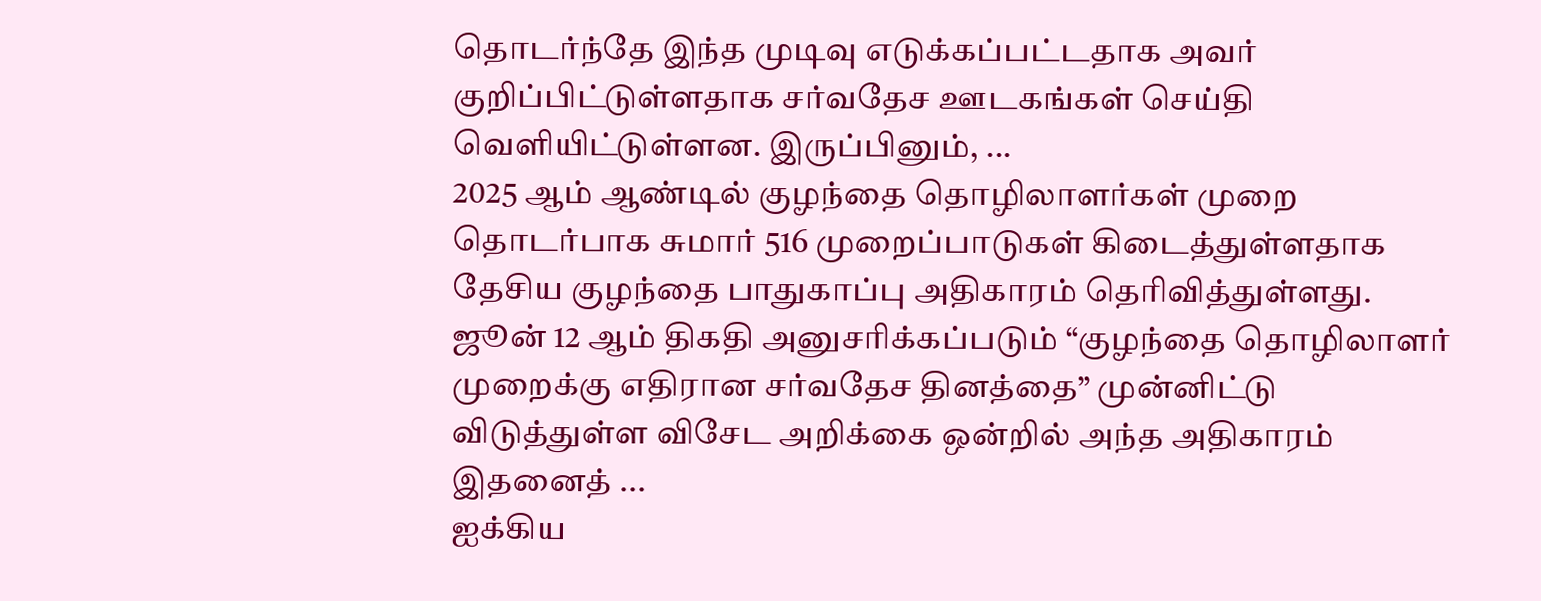தொடர்ந்தே இந்த முடிவு எடுக்கப்பட்டதாக அவர் குறிப்பிட்டுள்ளதாக சர்வதேச ஊடகங்கள் செய்தி வெளியிட்டுள்ளன. இருப்பினும், ...
2025 ஆம் ஆண்டில் குழந்தை தொழிலாளர்கள் முறை தொடர்பாக சுமார் 516 முறைப்பாடுகள் கிடைத்துள்ளதாக தேசிய குழந்தை பாதுகாப்பு அதிகாரம் தெரிவித்துள்ளது. ஜூன் 12 ஆம் திகதி அனுசரிக்கப்படும் “குழந்தை தொழிலாளர் முறைக்கு எதிரான சர்வதேச தினத்தை” முன்னிட்டு விடுத்துள்ள விசேட அறிக்கை ஒன்றில் அந்த அதிகாரம் இதனைத் ...
ஐக்கிய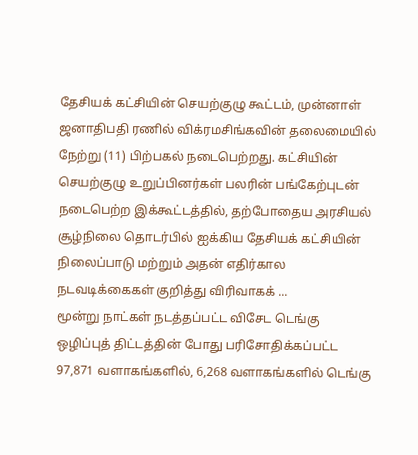தேசியக் கட்சியின் செயற்குழு கூட்டம், முன்னாள் ஜனாதிபதி ரணில் விக்ரமசிங்கவின் தலைமையில் நேற்று (11) பிற்பகல் நடைபெற்றது. கட்சியின் செயற்குழு உறுப்பினர்கள் பலரின் பங்கேற்புடன் நடைபெற்ற இக்கூட்டத்தில், தற்போதைய அரசியல் சூழ்நிலை தொடர்பில் ஐக்கிய தேசியக் கட்சியின் நிலைப்பாடு மற்றும் அதன் எதிர்கால நடவடிக்கைகள் குறித்து விரிவாகக் ...
மூன்று நாட்கள் நடத்தப்பட்ட விசேட டெங்கு ஒழிப்புத் திட்டத்தின் போது பரிசோதிக்கப்பட்ட 97,871 வளாகங்களில், 6,268 வளாகங்களில் டெங்கு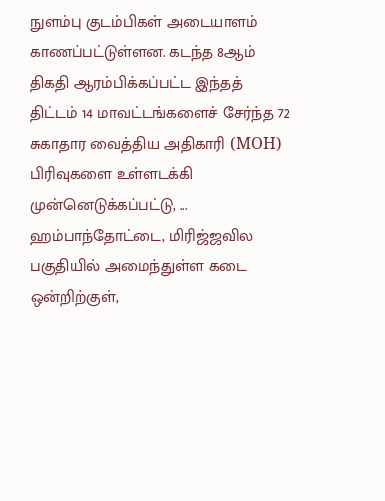நுளம்பு குடம்பிகள் அடையாளம் காணப்பட்டுள்ளன. கடந்த 8ஆம் திகதி ஆரம்பிக்கப்பட்ட இந்தத் திட்டம் 14 மாவட்டங்களைச் சேர்ந்த 72 சுகாதார வைத்திய அதிகாரி (MOH) பிரிவுகளை உள்ளடக்கி முன்னெடுக்கப்பட்டு, ...
ஹம்பாந்தோட்டை, மிரிஜ்ஜவில பகுதியில் அமைந்துள்ள கடை ஒன்றிற்குள்,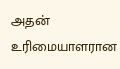அதன் உரிமையாளரான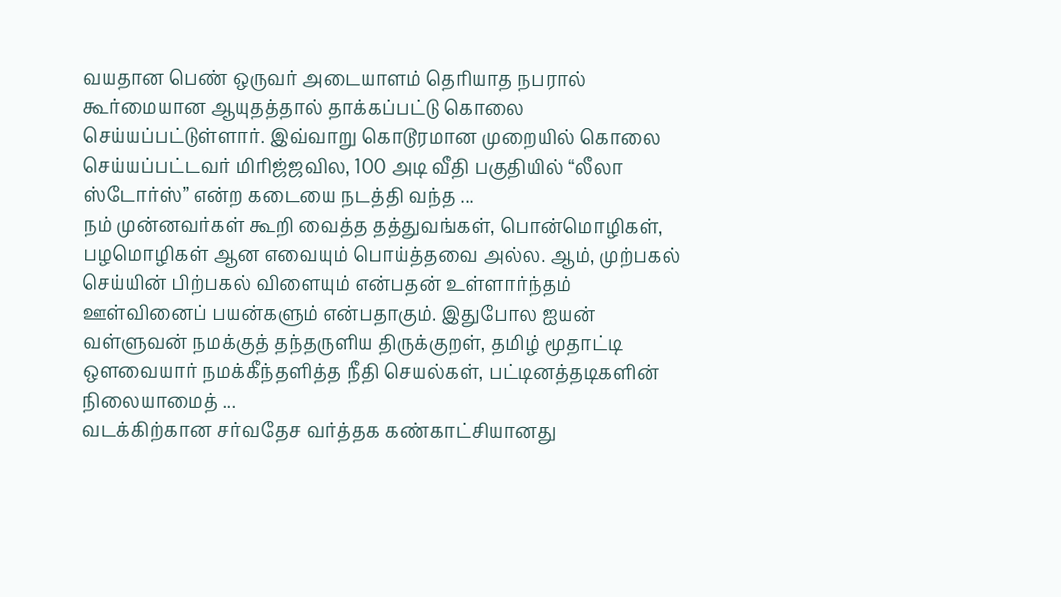வயதான பெண் ஒருவர் அடையாளம் தெரியாத நபரால் கூர்மையான ஆயுதத்தால் தாக்கப்பட்டு கொலை செய்யப்பட்டுள்ளார். இவ்வாறு கொடூரமான முறையில் கொலை செய்யப்பட்டவர் மிரிஜ்ஜவில, 100 அடி வீதி பகுதியில் “லீலா ஸ்டோர்ஸ்” என்ற கடையை நடத்தி வந்த ...
நம் முன்னவர்கள் கூறி வைத்த தத்துவங்கள், பொன்மொழிகள், பழமொழிகள் ஆன எவையும் பொய்த்தவை அல்ல. ஆம், முற்பகல் செய்யின் பிற்பகல் விளையும் என்பதன் உள்ளார்ந்தம் ஊள்வினைப் பயன்களும் என்பதாகும். இதுபோல ஐயன் வள்ளுவன் நமக்குத் தந்தருளிய திருக்குறள், தமிழ் மூதாட்டி ஒளவையார் நமக்கீந்தளித்த நீதி செயல்கள், பட்டினத்தடிகளின் நிலையாமைத் ...
வடக்கிற்கான சர்வதேச வர்த்தக கண்காட்சியானது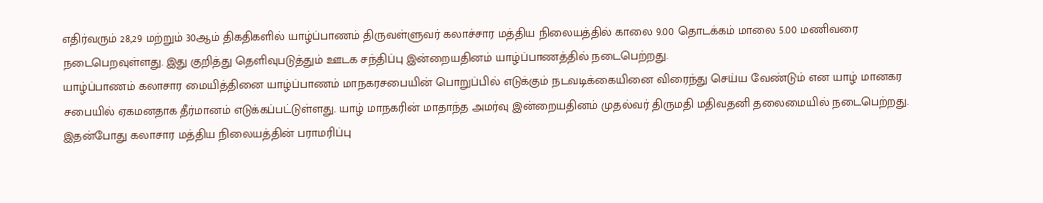எதிர்வரும் 28,29 மற்றும் 30ஆம் திகதிகளில் யாழ்ப்பாணம் திருவள்ளுவர் கலாச்சார மத்திய நிலையத்தில் காலை 9.00 தொடக்கம் மாலை 5.00 மணிவரை நடைபெறவுள்ளது. இது குறித்து தெளிவுபடுத்தும் ஊடக சந்திப்பு இன்றையதினம் யாழ்ப்பாணத்தில் நடைபெற்றது.
யாழ்ப்பாணம் கலாசார மையித்தினை யாழ்ப்பாணம் மாநகரசபையின் பொறுப்பில் எடுக்கும் நடவடிக்கையினை விரைந்து செய்ய வேண்டும் என யாழ் மானகர சபையில் ஏகமனதாக தீர்மானம் எடுக்கப்பட்டுள்ளது. யாழ் மாநகரின் மாதாந்த அமர்வு இன்றையதினம் முதல்வர் திருமதி மதிவதனி தலைமையில் நடைபெற்றது. இதன்போது கலாசார மத்திய நிலையத்தின் பராமரிப்பு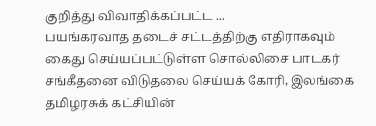குறித்து விவாதிக்கப்பட்ட ...
பயங்கரவாத தடைச் சட்டத்திற்கு எதிராகவும் கைது செய்யப்பட்டுள்ள சொல்லிசை பாடகர் சங்கீதனை விடுதலை செய்யக் கோரி, இலங்கை தமிழரசுக் கட்சியின்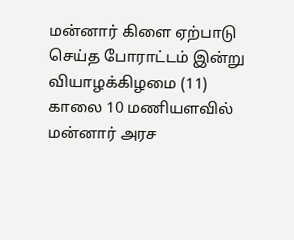மன்னார் கிளை ஏற்பாடு செய்த போராட்டம் இன்று வியாழக்கிழமை (11) காலை 10 மணியளவில் மன்னார் அரச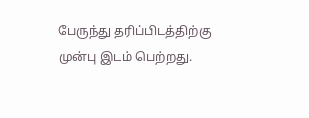பேருந்து தரிப்பிடத்திற்கு முன்பு இடம் பெற்றது.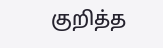குறித்த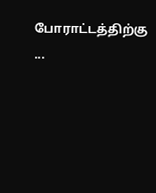போராட்டத்திற்கு ...